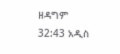ዘዳግም 32:43 አዲስ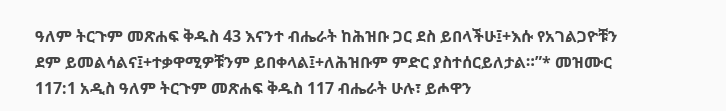ዓለም ትርጉም መጽሐፍ ቅዱስ 43 እናንተ ብሔራት ከሕዝቡ ጋር ደስ ይበላችሁ፤+እሱ የአገልጋዮቹን ደም ይመልሳልና፤+ተቃዋሚዎቹንም ይበቀላል፤+ለሕዝቡም ምድር ያስተሰርይለታል።”* መዝሙር 117:1 አዲስ ዓለም ትርጉም መጽሐፍ ቅዱስ 117 ብሔራት ሁሉ፣ ይሖዋን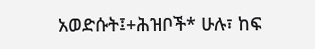አወድሱት፤+ሕዝቦች* ሁሉ፣ ከፍ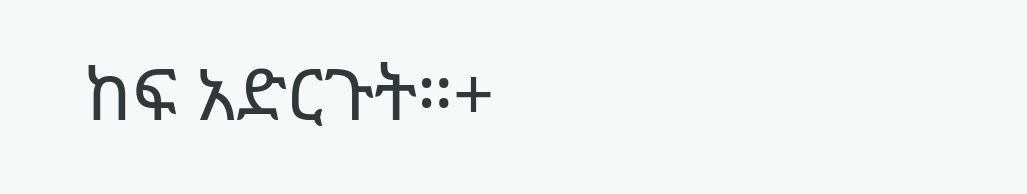ከፍ አድርጉት።+